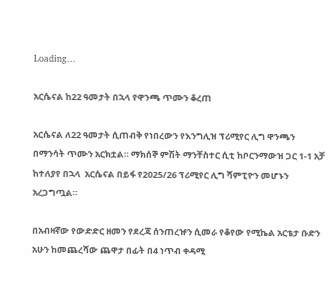Loading...

አርሴናል ከ22 ዓመታት በኋላ የዋንጫ ጥሙን ቆረጠ

አርሴናል ለ22 ዓመታት ሲጠብቅ የነበረውን የእንግሊዝ ፕሪሚየር ሊግ ዋንጫን በማንሳት ጥሙን አርክቷል። ማክሰኞ ምሽት ማንቸስተር ሲቲ ከቦርንማውዝ ጋር 1-1 አቻ ከተለያየ በኋላ  አርሴናል በይፋ የ2025/26 ፕሪሚየር ሊግ ሻምፒዮን መሆኑን አረጋግጧል።

በአብዛኛው የውድድር ዘመን የደረጃ ሰንጠረዡን ሲመራ የቆየው የሚኬል አርቴታ ቡድን አሁን ከመጨረሻው ጨዋታ በፊት በ4 ነጥብ ቀዳሚ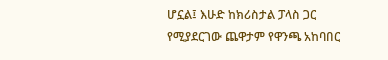ሆኗል፤ እሁድ ከክሪስታል ፓላስ ጋር የሚያደርገው ጨዋታም የዋንጫ አከባበር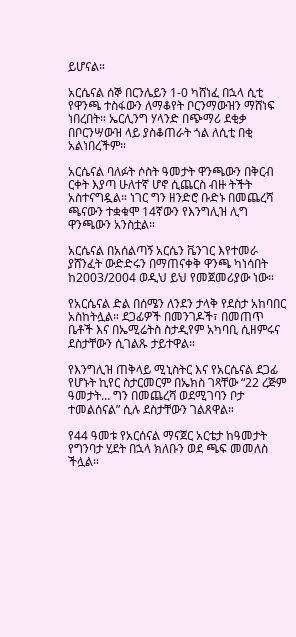ይሆናል።

አርሴናል ሰኞ በርንሌይን 1-0 ካሸነፈ በኋላ ሲቲ የዋንጫ ተስፋውን ለማቆየት ቦርንማውዝን ማሸነፍ ነበረበት። ኤርሊንግ ሃላንድ በጭማሪ ደቂቃ በቦርንሣውዝ ላይ ያስቆጠራት ጎል ለሲቲ በቂ አልነበረችም።

አርሴናል ባለፉት ሶስት ዓመታት ዋንጫውን በቅርብ ርቀት እያጣ ሁለተኛ ሆኖ ሲጨርስ ብዙ ትችት አስተናግዷል። ነገር ግን ዘንድሮ ቡድኑ በመጨረሻ ጫናውን ተቋቁሞ 14ኛውን የእንግሊዝ ሊግ ዋንጫውን አንስቷል።

አርሴናል በአሰልጣኝ አርሴን ቬንገር እየተመራ ያሸንፈት ውድድሩን በማጠናቀቅ ዋንጫ ካነሳበት ከ2003/2004 ወዲህ ይህ የመጀመሪያው ነው።

የአርሴናል ድል በሰሜን ለንደን ታላቅ የደስታ አከባበር አስከትሏል። ደጋፊዎች በመንገዶች፣ በመጠጥ ቤቶች እና በኤሚሬትስ ስታዲየም አካባቢ ሲዘምሩና ደስታቸውን ሲገልጹ ታይተዋል።

የእንግሊዝ ጠቅላይ ሚኒስትር እና የአርሴናል ደጋፊ የሆኑት ኪየር ስታርመርም በኤክስ ገጻቸው “22 ረጅም ዓመታት… ግን በመጨረሻ ወደሚገባን ቦታ ተመልሰናል” ሲሉ ደስታቸውን ገልጸዋል።

የ44 ዓመቱ የአርሰናል ማናጀር አርቴታ ከዓመታት የግንባታ ሂደት በኋላ ክለቡን ወደ ጫፍ መመለስ ችሏል።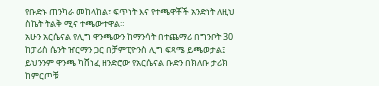የቡድኑ ጠንካራ መከላከል፣ ፍጥነት እና የተጫዋቾች አንድነት ለዚህ ስኬት ትልቅ ሚና ተጫውተዋል።
አሁን አርሴናል የሊግ ዋንጫውን ከማንሳት በተጨማሪ በግንቦት 30 ከፓሪስ ሴንት ዠርማን ጋር በቻምፒዮንስ ሊግ ፍጻሜ ይጫወታል፤ ይህንንም ዋንጫ ካሸነፈ ዘንድሮው የአርሴናል ቡድን በክለቡ ታሪክ ከምርጦቹ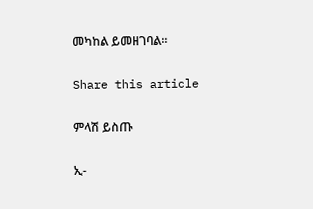መካከል ይመዘገባል።

Share this article

ምላሽ ይስጡ

ኢ-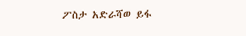ፖስታ አድራሻወ ይፋ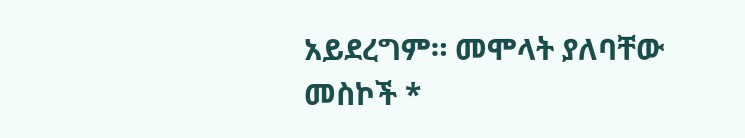አይደረግም። መሞላት ያለባቸው መስኮች *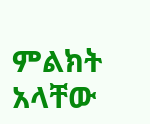ምልክት አላቸው